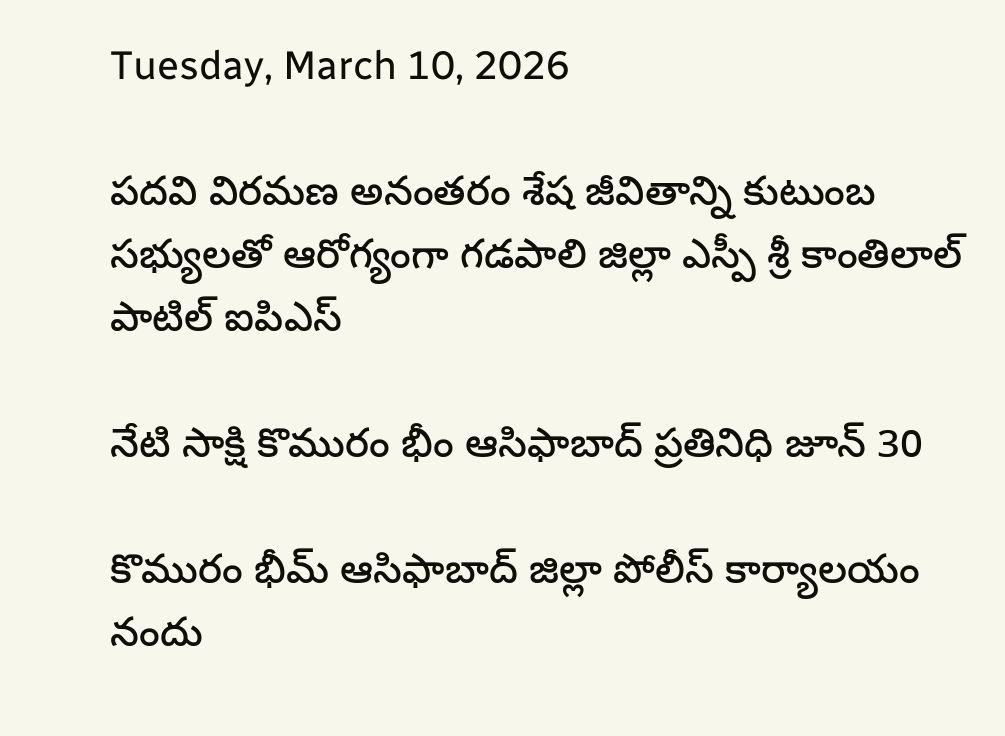Tuesday, March 10, 2026

పదవి విరమణ అనంతరం శేష జీవితాన్ని కుటుంబ సభ్యులతో ఆరోగ్యంగా గడపాలి జిల్లా ఎస్పీ శ్రీ కాంతిలాల్ పాటిల్ ఐపిఎస్

నేటి సాక్షి కొమురం భీం ఆసిఫాబాద్ ప్రతినిధి జూన్ 30

కొమురం భీమ్ ఆసిఫాబాద్ జిల్లా పోలీస్ కార్యాలయం నందు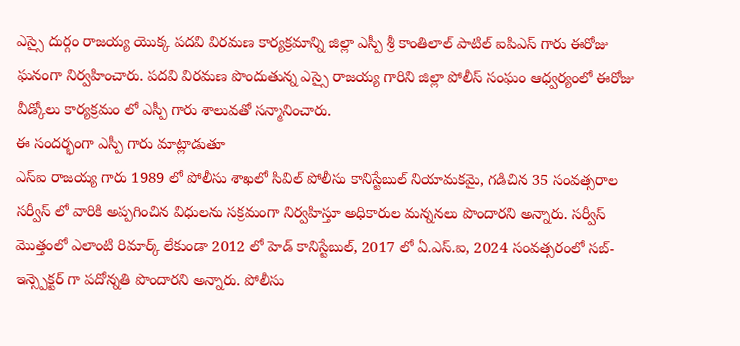ఎస్సై దుర్గం రాజయ్య యొక్క పదవి విరమణ కార్యక్రమాన్ని జిల్లా ఎస్పీ శ్రీ కాంతిలాల్ పాటిల్ ఐపిఎస్ గారు ఈరోజు ఘనంగా నిర్వహించారు. పదవి విరమణ పొందుతున్న ఎస్సై రాజయ్య గారిని జిల్లా పోలీస్ సంఘం ఆధ్వర్యంలో ఈరోజు వీడ్కోలు కార్యక్రమం లో ఎస్పీ గారు శాలువతో సన్మానించారు.
ఈ సందర్భంగా ఎస్పీ గారు మాట్లాడుతూ
ఎస్ఐ రాజయ్య గారు 1989 లో పోలీసు శాఖలో సివిల్ పోలీసు కానిస్టేబుల్ నియామకమై, గడిచిన 35 సంవత్సరాల సర్వీస్ లో వారికి అప్పగించిన విధులను సక్రమంగా నిర్వహిస్తూ అధికారుల మన్ననలు పొందారని అన్నారు. సర్వీస్ మొత్తంలో ఎలాంటి రిమార్క్ లేకుండా 2012 లో హెడ్ కానిస్టేబుల్, 2017 లో ఏ.ఎస్.ఐ, 2024 సంవత్సరంలో సబ్-ఇన్స్పెక్టర్ గా పదోన్నతి పొందారని అన్నారు. పోలీసు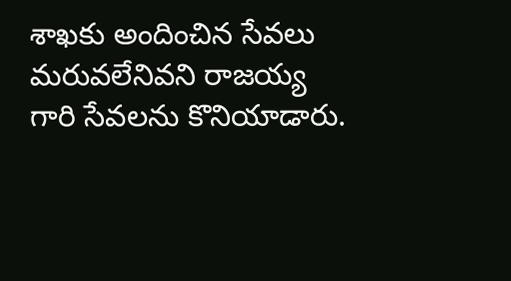శాఖకు అందించిన సేవలు మరువలేనివని రాజయ్య గారి సేవలను కొనియాడారు.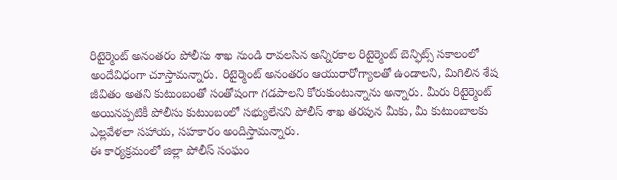రిటైర్మెంట్ అనంతరం పోలీసు శాఖ నుండి రావలసిన అన్నిరకాల రిటైర్మెంట్ బెన్ఫిట్స్ సకాలంలో అందేవిధంగా చూస్తామన్నారు. రిటైర్మెంట్ అనంతరం ఆయురారోగ్యాలతో ఉండాలని, మిగిలిన శేష జీవితం అతని కుటుంబంతో సంతోషంగా గడపాలని కోరుకుంటున్నాను అన్నారు. మీరు రిటైర్మెంట్ అయినప్పటికీ పోలీసు కుటుంబంలో సభ్యులేనని పోలీస్ శాఖ తరపున మీకు, మీ కుటుంబాలకు ఎల్లవేళలా సహాయ, సహకారం అందిస్తామన్నారు.
ఈ కార్యక్రమంలో జిల్లా పోలీస్ సంఘం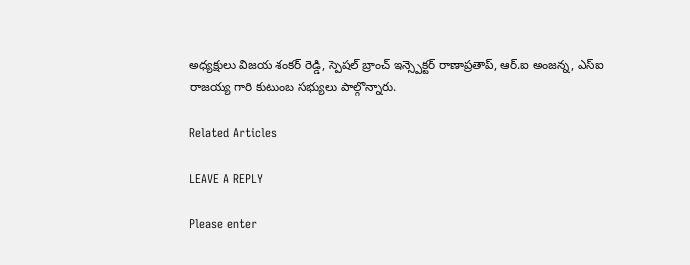అధ్యక్షులు విజయ శంకర్ రెడ్డి, స్పెషల్ బ్రాంచ్ ఇన్స్పెక్టర్ రాణాప్రతాప్, ఆర్.ఐ అంజన్న, ఎస్ఐ రాజయ్య గారి కుటుంబ సభ్యులు పాల్గొన్నారు.

Related Articles

LEAVE A REPLY

Please enter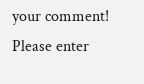your comment!
Please enter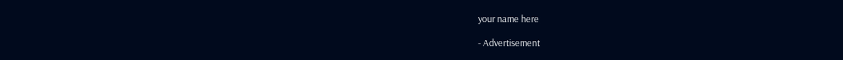your name here

- Advertisement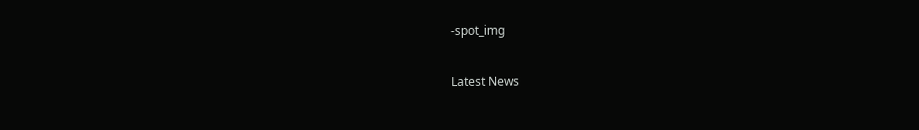-spot_img

Latest News